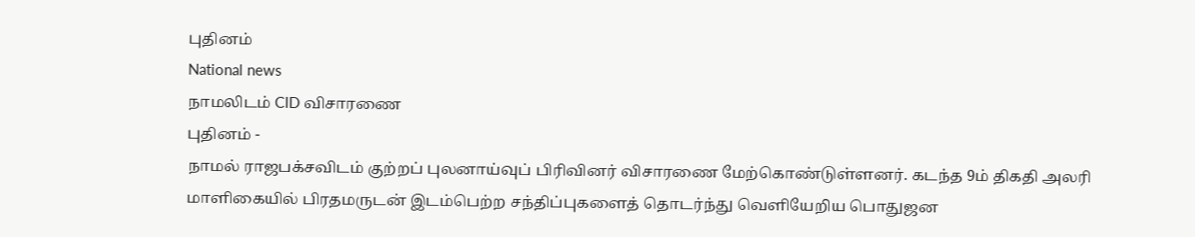புதினம்
National news
நாமலிடம் CID விசாரணை
புதினம் -
நாமல் ராஜபக்சவிடம் குற்றப் புலனாய்வுப் பிரிவினர் விசாரணை மேற்கொண்டுள்ளனர். கடந்த 9ம் திகதி அலரி மாளிகையில் பிரதமருடன் இடம்பெற்ற சந்திப்புகளைத் தொடர்ந்து வெளியேறிய பொதுஜன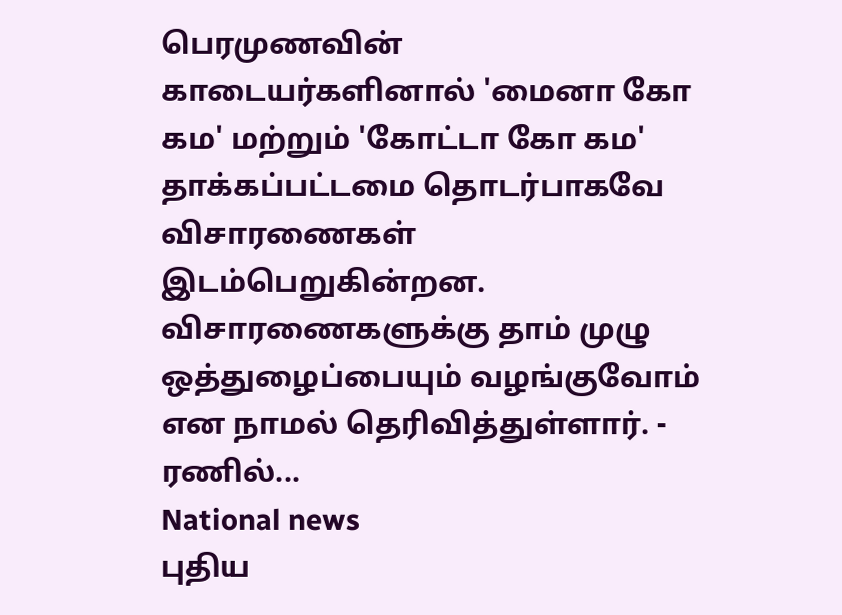பெரமுணவின் காடையர்களினால் 'மைனா கோ கம' மற்றும் 'கோட்டா கோ கம' தாக்கப்பட்டமை தொடர்பாகவே விசாரணைகள் இடம்பெறுகின்றன. விசாரணைகளுக்கு தாம் முழு ஒத்துழைப்பையும் வழங்குவோம் என நாமல் தெரிவித்துள்ளார். - ரணில்...
National news
புதிய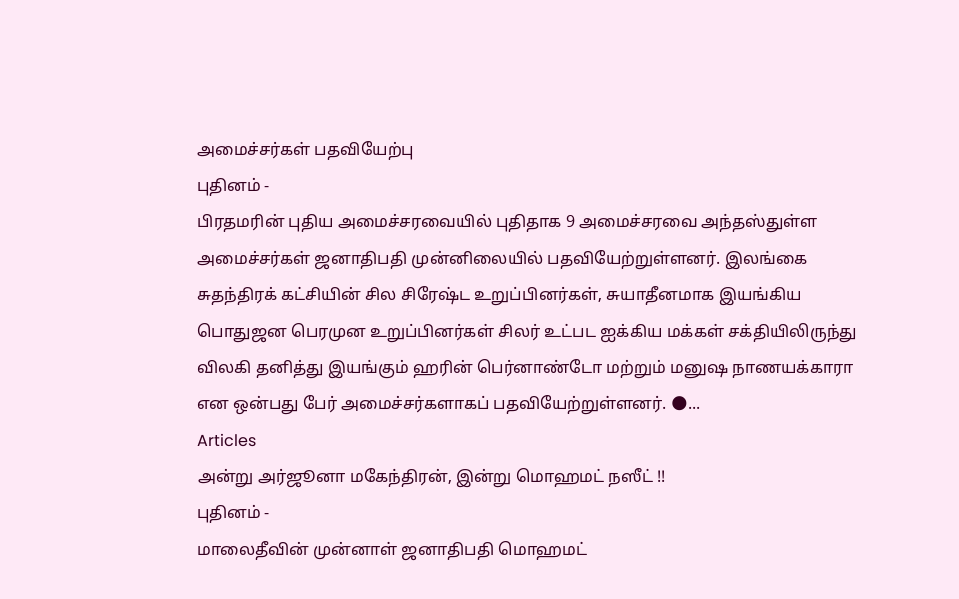அமைச்சர்கள் பதவியேற்பு
புதினம் -
பிரதமரின் புதிய அமைச்சரவையில் புதிதாக 9 அமைச்சரவை அந்தஸ்துள்ள அமைச்சர்கள் ஜனாதிபதி முன்னிலையில் பதவியேற்றுள்ளனர். இலங்கை சுதந்திரக் கட்சியின் சில சிரேஷ்ட உறுப்பினர்கள், சுயாதீனமாக இயங்கிய பொதுஜன பெரமுன உறுப்பினர்கள் சிலர் உட்பட ஐக்கிய மக்கள் சக்தியிலிருந்து விலகி தனித்து இயங்கும் ஹரின் பெர்னாண்டோ மற்றும் மனுஷ நாணயக்காரா என ஒன்பது பேர் அமைச்சர்களாகப் பதவியேற்றுள்ளனர். 🌑...
Articles
அன்று அர்ஜூனா மகேந்திரன், இன்று மொஹமட் நஸீட் !!
புதினம் -
மாலைதீவின் முன்னாள் ஜனாதிபதி மொஹமட்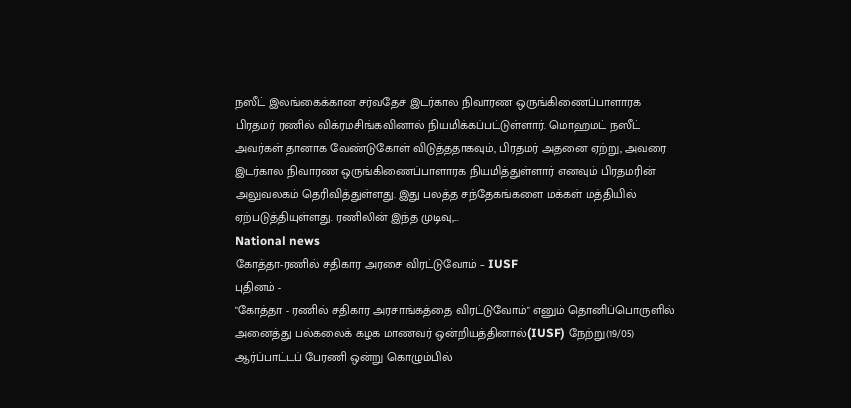நஸீட் இலங்கைக்கான சர்வதேச இடர்கால நிவாரண ஒருங்கிணைப்பாளாரக பிரதமர் ரணில் விக்ரமசிங்கவினால் நியமிக்கப்பட்டுள்ளார். மொஹமட் நஸீட் அவர்கள் தானாக வேண்டுகோள் விடுத்ததாகவும், பிரதமர் அதனை ஏற்று, அவரை இடர்கால நிவாரண ஒருங்கிணைப்பாளாரக நியமித்துள்ளார் எனவும் பிரதமரின் அலுவலகம் தெரிவித்துள்ளது. இது பலத்த சந்தேகங்களை மக்கள் மத்தியில் ஏற்படுத்தியுள்ளது. ரணிலின் இந்த முடிவு,...
National news
கோத்தா-ரணில் சதிகார அரசை விரட்டுவோம் – IUSF
புதினம் -
"கோத்தா - ரணில் சதிகார அரசாங்கத்தை விரட்டுவோம்" எனும் தொனிப்பொருளில் அனைத்து பல்கலைக் கழக மாணவர் ஒன்றியத்தினால்(IUSF) நேற்று(19/05) ஆர்ப்பாட்டப் பேரணி ஒன்று கொழும்பில்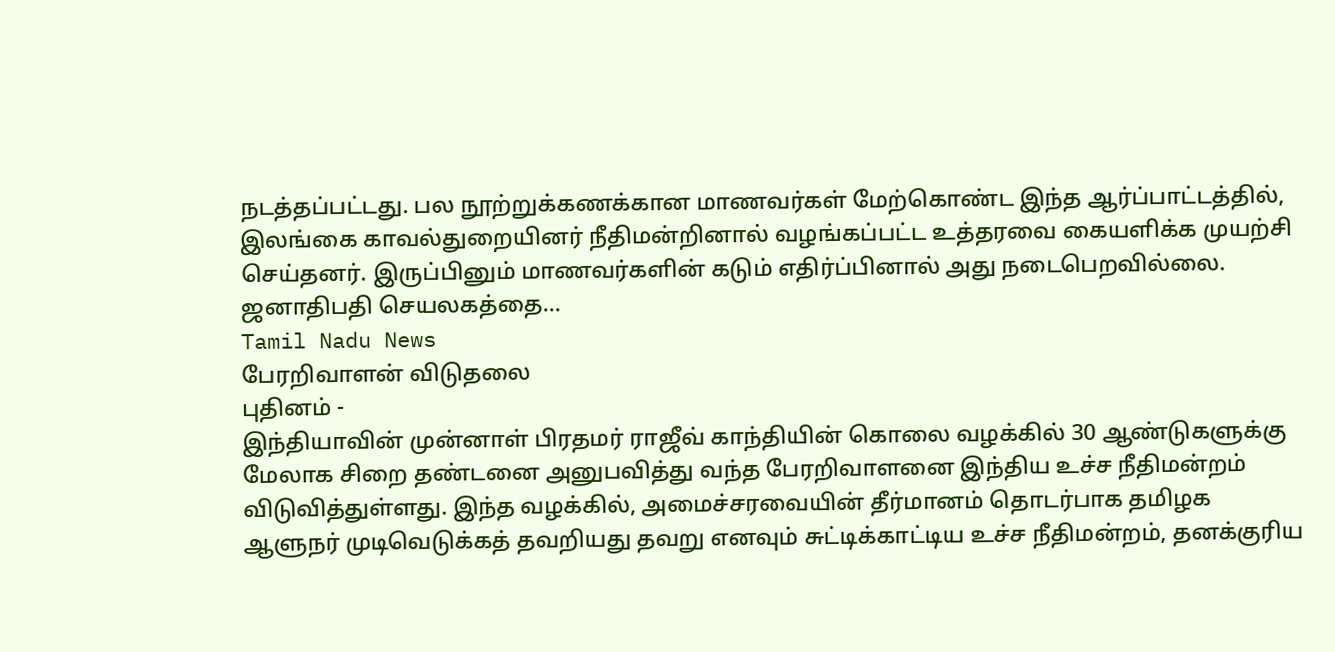நடத்தப்பட்டது. பல நூற்றுக்கணக்கான மாணவர்கள் மேற்கொண்ட இந்த ஆர்ப்பாட்டத்தில், இலங்கை காவல்துறையினர் நீதிமன்றினால் வழங்கப்பட்ட உத்தரவை கையளிக்க முயற்சி செய்தனர். இருப்பினும் மாணவர்களின் கடும் எதிர்ப்பினால் அது நடைபெறவில்லை. ஜனாதிபதி செயலகத்தை...
Tamil Nadu News
பேரறிவாளன் விடுதலை
புதினம் -
இந்தியாவின் முன்னாள் பிரதமர் ராஜீவ் காந்தியின் கொலை வழக்கில் 30 ஆண்டுகளுக்கு மேலாக சிறை தண்டனை அனுபவித்து வந்த பேரறிவாளனை இந்திய உச்ச நீதிமன்றம் விடுவித்துள்ளது. இந்த வழக்கில், அமைச்சரவையின் தீர்மானம் தொடர்பாக தமிழக ஆளுநர் முடிவெடுக்கத் தவறியது தவறு எனவும் சுட்டிக்காட்டிய உச்ச நீதிமன்றம், தனக்குரிய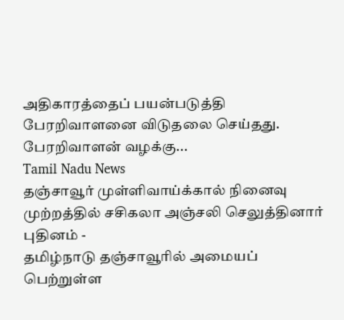அதிகாரத்தைப் பயன்படுத்தி பேரறிவாளனை விடுதலை செய்தது. பேரறிவாளன் வழக்கு...
Tamil Nadu News
தஞ்சாவூர் முள்ளிவாய்க்கால் நினைவு முற்றத்தில் சசிகலா அஞ்சலி செலுத்தினார்
புதினம் -
தமிழ்நாடு தஞ்சாவூரில் அமையப் பெற்றுள்ள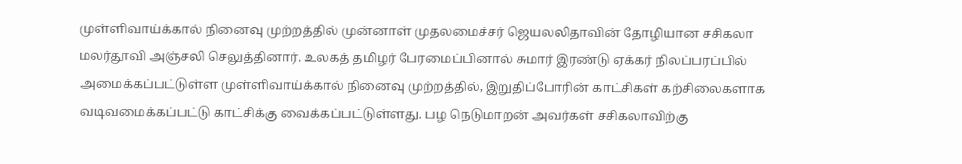முள்ளிவாய்க்கால் நினைவு முற்றத்தில் முன்னாள் முதலமைச்சர் ஜெயலலிதாவின் தோழியான சசிகலா மலர்தூவி அஞ்சலி செலுத்தினார். உலகத் தமிழர் பேரமைப்பினால் சுமார் இரண்டு ஏக்கர் நிலப்பரப்பில் அமைக்கப்பட்டுள்ள முள்ளிவாய்க்கால் நினைவு முற்றத்தில், இறுதிப்போரின் காட்சிகள் கற்சிலைகளாக வடிவமைக்கப்பட்டு காட்சிக்கு வைக்கப்பட்டுள்ளது. பழ நெடுமாறன் அவர்கள் சசிகலாவிற்கு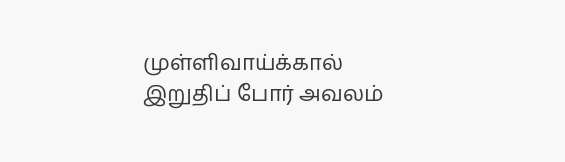முள்ளிவாய்க்கால் இறுதிப் போர் அவலம்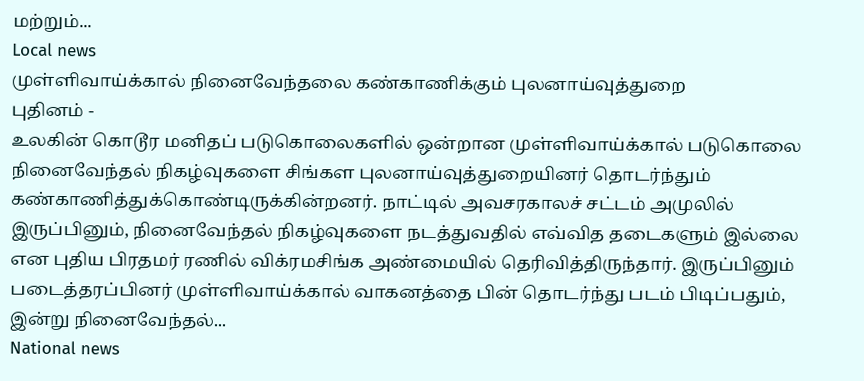மற்றும்...
Local news
முள்ளிவாய்க்கால் நினைவேந்தலை கண்காணிக்கும் புலனாய்வுத்துறை
புதினம் -
உலகின் கொடூர மனிதப் படுகொலைகளில் ஒன்றான முள்ளிவாய்க்கால் படுகொலை நினைவேந்தல் நிகழ்வுகளை சிங்கள புலனாய்வுத்துறையினர் தொடர்ந்தும் கண்காணித்துக்கொண்டிருக்கின்றனர். நாட்டில் அவசரகாலச் சட்டம் அமுலில் இருப்பினும், நினைவேந்தல் நிகழ்வுகளை நடத்துவதில் எவ்வித தடைகளும் இல்லை என புதிய பிரதமர் ரணில் விக்ரமசிங்க அண்மையில் தெரிவித்திருந்தார். இருப்பினும் படைத்தரப்பினர் முள்ளிவாய்க்கால் வாகனத்தை பின் தொடர்ந்து படம் பிடிப்பதும், இன்று நினைவேந்தல்...
National news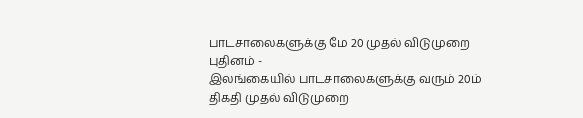பாடசாலைகளுக்கு மே 20 முதல் விடுமுறை
புதினம் -
இலங்கையில் பாடசாலைகளுக்கு வரும் 20ம் திகதி முதல் விடுமுறை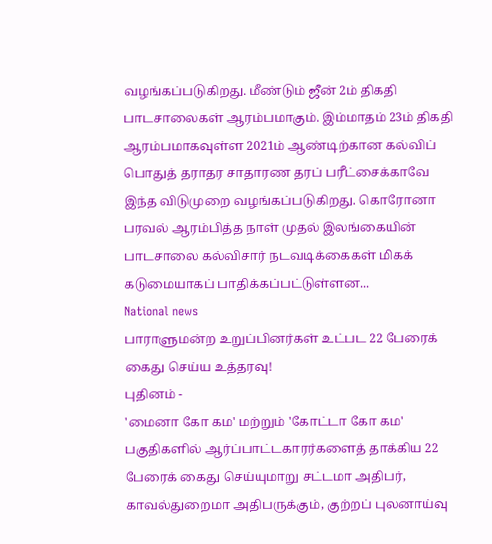வழங்கப்படுகிறது. மீண்டும் ஜீன் 2ம் திகதி பாடசாலைகள் ஆரம்பமாகும். இம்மாதம் 23ம் திகதி ஆரம்பமாகவுள்ள 2021ம் ஆண்டிற்கான கல்விப் பொதுத் தராதர சாதாரண தரப் பரீட்சைக்காவே இந்த விடுமுறை வழங்கப்படுகிறது. கொரோனா பரவல் ஆரம்பித்த நாள் முதல் இலங்கையின் பாடசாலை கல்விசார் நடவடிக்கைகள் மிகக் கடுமையாகப் பாதிக்கப்பட்டுள்ளன...
National news
பாராளுமன்ற உறுப்பினர்கள் உட்பட 22 பேரைக் கைது செய்ய உத்தரவு!
புதினம் -
'மைனா கோ கம' மற்றும் 'கோட்டா கோ கம' பகுதிகளில் ஆர்ப்பாட்டகாரர்களைத் தாக்கிய 22 பேரைக் கைது செய்யுமாறு சட்டமா அதிபர், காவல்துறைமா அதிபருக்கும், குற்றப் புலனாய்வு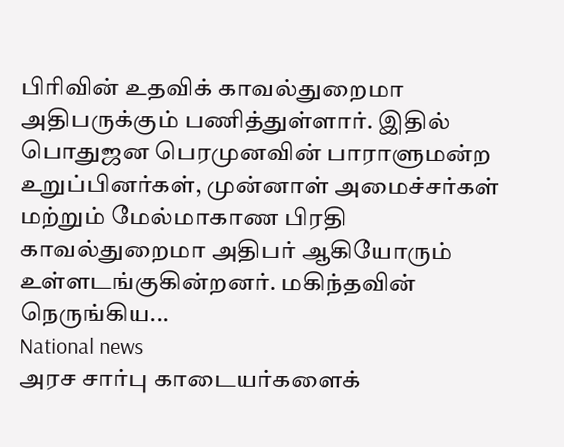பிரிவின் உதவிக் காவல்துறைமா அதிபருக்கும் பணித்துள்ளார். இதில் பொதுஜன பெரமுனவின் பாராளுமன்ற உறுப்பினர்கள், முன்னாள் அமைச்சர்கள் மற்றும் மேல்மாகாண பிரதி காவல்துறைமா அதிபர் ஆகியோரும் உள்ளடங்குகின்றனர். மகிந்தவின் நெருங்கிய...
National news
அரச சார்பு காடையர்களைக்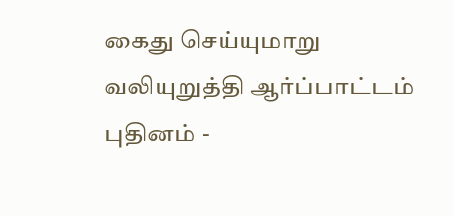கைது செய்யுமாறு வலியுறுத்தி ஆர்ப்பாட்டம்
புதினம் -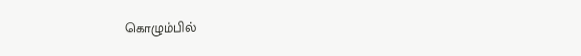கொழும்பில்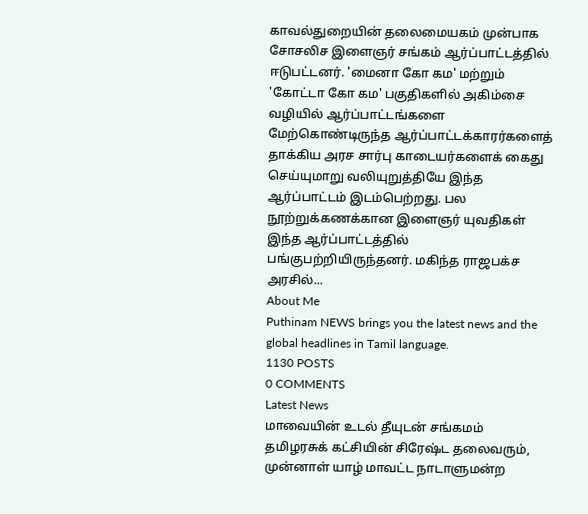காவல்துறையின் தலைமையகம் முன்பாக சோசலிச இளைஞர் சங்கம் ஆர்ப்பாட்டத்தில் ஈடுபட்டனர். 'மைனா கோ கம' மற்றும் 'கோட்டா கோ கம' பகுதிகளில் அகிம்சை வழியில் ஆர்ப்பாட்டங்களை மேற்கொண்டிருந்த ஆர்ப்பாட்டக்காரர்களைத் தாக்கிய அரச சார்பு காடையர்களைக் கைது செய்யுமாறு வலியுறுத்தியே இந்த ஆர்ப்பாட்டம் இடம்பெற்றது. பல நூற்றுக்கணக்கான இளைஞர் யுவதிகள் இந்த ஆர்ப்பாட்டத்தில் பங்குபற்றியிருந்தனர். மகிந்த ராஜபக்ச அரசில்...
About Me
Puthinam NEWS brings you the latest news and the global headlines in Tamil language.
1130 POSTS
0 COMMENTS
Latest News
மாவையின் உடல் தீயுடன் சங்கமம்
தமிழரசுக் கட்சியின் சிரேஷ்ட தலைவரும், முன்னாள் யாழ் மாவட்ட நாடாளுமன்ற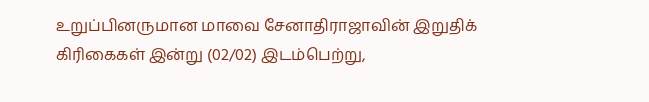உறுப்பினருமான மாவை சேனாதிராஜாவின் இறுதிக் கிரிகைகள் இன்று (02/02) இடம்பெற்று,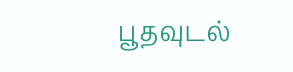பூதவுடல்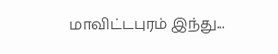மாவிட்டபுரம் இந்து...